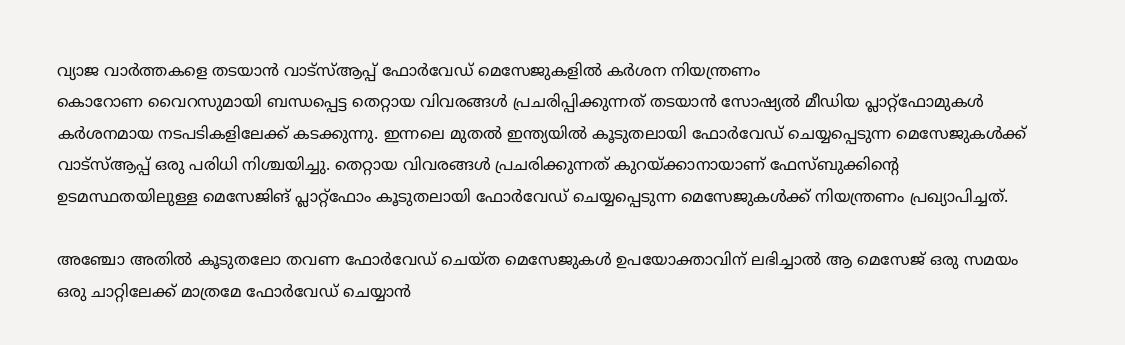വ്യാജ വാർത്തകളെ തടയാൻ വാട്സ്ആപ്പ് ഫോർവേഡ് മെസേജുകളിൽ കർശന നിയന്ത്രണം
കൊറോണ വൈറസുമായി ബന്ധപ്പെട്ട തെറ്റായ വിവരങ്ങൾ പ്രചരിപ്പിക്കുന്നത് തടയാൻ സോഷ്യൽ മീഡിയ പ്ലാറ്റ്ഫോമുകൾ കർശനമായ നടപടികളിലേക്ക് കടക്കുന്നു. ഇന്നലെ മുതൽ ഇന്ത്യയിൽ കൂടുതലായി ഫോർവേഡ് ചെയ്യപ്പെടുന്ന മെസേജുകൾക്ക് വാട്സ്ആപ്പ് ഒരു പരിധി നിശ്ചയിച്ചു. തെറ്റായ വിവരങ്ങൾ പ്രചരിക്കുന്നത് കുറയ്ക്കാനായാണ് ഫേസ്ബുക്കിന്റെ ഉടമസ്ഥതയിലുള്ള മെസേജിങ് പ്ലാറ്റ്ഫോം കൂടുതലായി ഫോർവേഡ് ചെയ്യപ്പെടുന്ന മെസേജുകൾക്ക് നിയന്ത്രണം പ്രഖ്യാപിച്ചത്.

അഞ്ചോ അതിൽ കൂടുതലോ തവണ ഫോർവേഡ് ചെയ്ത മെസേജുകൾ ഉപയോക്താവിന് ലഭിച്ചാൽ ആ മെസേജ് ഒരു സമയം ഒരു ചാറ്റിലേക്ക് മാത്രമേ ഫോർവേഡ് ചെയ്യാൻ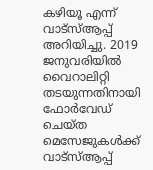കഴിയൂ എന്ന് വാട്സ്ആപ്പ് അറിയിച്ചു. 2019 ജനുവരിയിൽ വൈറാലിറ്റി തടയുന്നതിനായി ഫോർവേഡ് ചെയ്ത മെസേജുകൾക്ക് വാട്സ്ആപ്പ്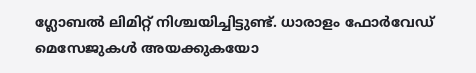ഗ്ലോബൽ ലിമിറ്റ് നിശ്ചയിച്ചിട്ടുണ്ട്. ധാരാളം ഫോർവേഡ് മെസേജുകൾ അയക്കുകയോ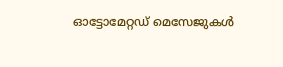ഓട്ടോമേറ്റഡ് മെസേജുകൾ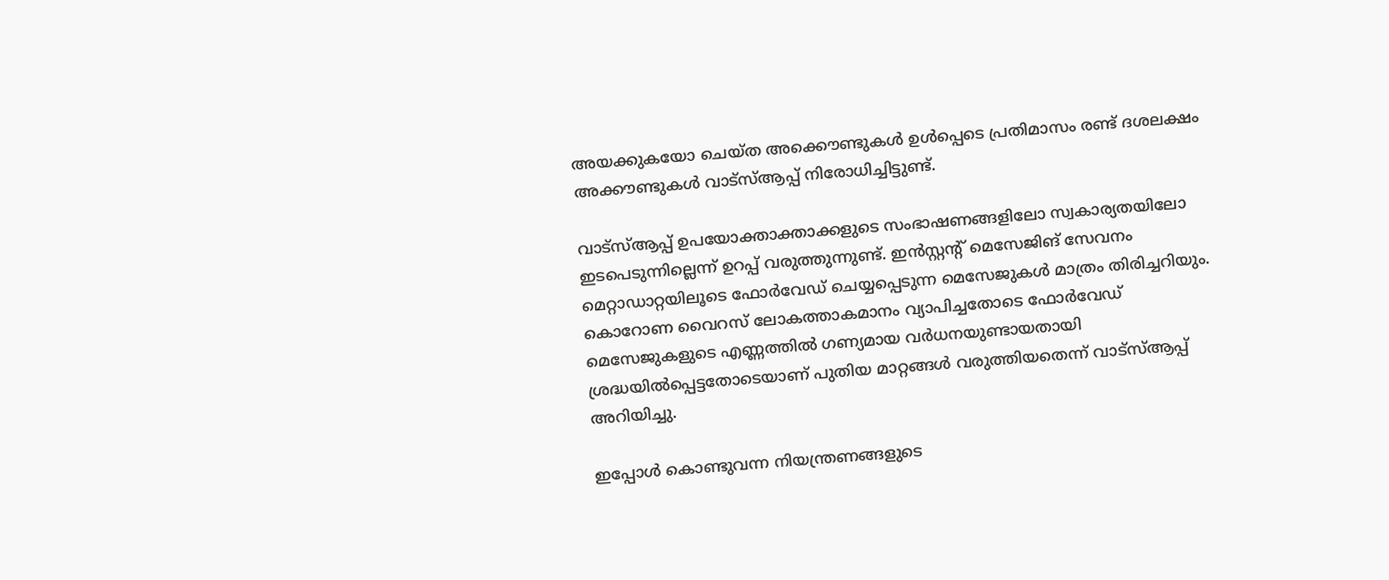അയക്കുകയോ ചെയ്ത അക്കൌണ്ടുകൾ ഉൾപ്പെടെ പ്രതിമാസം രണ്ട് ദശലക്ഷം അക്കൗണ്ടുകൾ വാട്സ്ആപ്പ് നിരോധിച്ചിട്ടുണ്ട്.

വാട്സ്ആപ്പ് ഉപയോക്താക്താക്കളുടെ സംഭാഷണങ്ങളിലോ സ്വകാര്യതയിലോ ഇടപെടുന്നില്ലെന്ന് ഉറപ്പ് വരുത്തുന്നുണ്ട്. ഇൻസ്റ്റന്റ് മെസേജിങ് സേവനം മെറ്റാഡാറ്റയിലൂടെ ഫോർവേഡ് ചെയ്യപ്പെടുന്ന മെസേജുകൾ മാത്രം തിരിച്ചറിയും. കൊറോണ വൈറസ് ലോകത്താകമാനം വ്യാപിച്ചതോടെ ഫോർവേഡ് മെസേജുകളുടെ എണ്ണത്തിൽ ഗണ്യമായ വർധനയുണ്ടായതായി ശ്രദ്ധയിൽപ്പെട്ടതോടെയാണ് പുതിയ മാറ്റങ്ങൾ വരുത്തിയതെന്ന് വാട്സ്ആപ്പ് അറിയിച്ചു.

ഇപ്പോൾ കൊണ്ടുവന്ന നിയന്ത്രണങ്ങളുടെ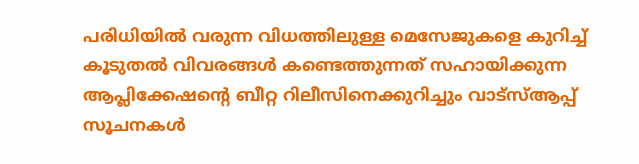പരിധിയിൽ വരുന്ന വിധത്തിലുള്ള മെസേജുകളെ കുറിച്ച് കൂടുതൽ വിവരങ്ങൾ കണ്ടെത്തുന്നത് സഹായിക്കുന്ന ആപ്ലിക്കേഷന്റെ ബീറ്റ റിലീസിനെക്കുറിച്ചും വാട്സ്ആപ്പ് സൂചനകൾ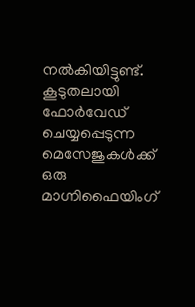നൽകിയിട്ടുണ്ട്. കൂടുതലായി ഫോർവേഡ് ചെയ്യപ്പെടുന്ന മെസേജുകൾക്ക് ഒരു മാഗ്നിഫൈയിംഗ്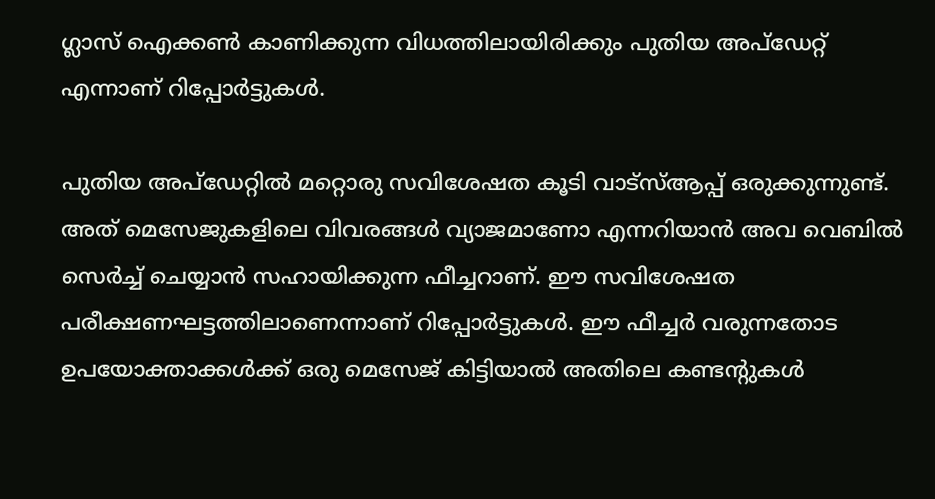ഗ്ലാസ് ഐക്കൺ കാണിക്കുന്ന വിധത്തിലായിരിക്കും പുതിയ അപ്ഡേറ്റ് എന്നാണ് റിപ്പോർട്ടുകൾ.

പുതിയ അപ്ഡേറ്റിൽ മറ്റൊരു സവിശേഷത കൂടി വാട്സ്ആപ്പ് ഒരുക്കുന്നുണ്ട്. അത് മെസേജുകളിലെ വിവരങ്ങൾ വ്യാജമാണോ എന്നറിയാൻ അവ വെബിൽ സെർച്ച് ചെയ്യാൻ സഹായിക്കുന്ന ഫീച്ചറാണ്. ഈ സവിശേഷത പരീക്ഷണഘട്ടത്തിലാണെന്നാണ് റിപ്പോർട്ടുകൾ. ഈ ഫീച്ചർ വരുന്നതോട ഉപയോക്താക്കൾക്ക് ഒരു മെസേജ് കിട്ടിയാൽ അതിലെ കണ്ടന്റുകൾ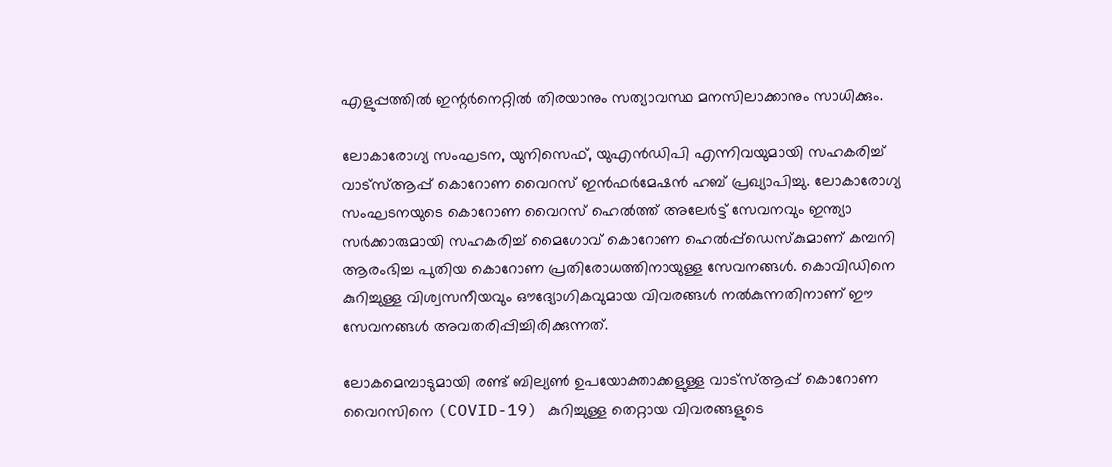എളുപ്പത്തിൽ ഇന്റർനെറ്റിൽ തിരയാനും സത്യാവസ്ഥ മനസിലാക്കാനും സാധിക്കും.

ലോകാരോഗ്യ സംഘടന, യുനിസെഫ്, യുഎൻഡിപി എന്നിവയുമായി സഹകരിച്ച് വാട്സ്ആപ്പ് കൊറോണ വൈറസ് ഇൻഫർമേഷൻ ഹബ് പ്രഖ്യാപിച്ചു. ലോകാരോഗ്യ സംഘടനയുടെ കൊറോണ വൈറസ് ഹെൽത്ത് അലേർട്ട് സേവനവും ഇന്ത്യാ സർക്കാരുമായി സഹകരിച്ച് മൈഗോവ് കൊറോണ ഹെൽപ്പ്ഡെസ്കുമാണ് കമ്പനി ആരംഭിച്ച പുതിയ കൊറോണ പ്രതിരോധത്തിനായുള്ള സേവനങ്ങൾ. കൊവിഡിനെ കുറിച്ചുള്ള വിശ്വസനീയവും ഔദ്യോഗികവുമായ വിവരങ്ങൾ നൽകുന്നതിനാണ് ഈ സേവനങ്ങൾ അവതരിപ്പിച്ചിരിക്കുന്നത്.

ലോകമെമ്പാടുമായി രണ്ട് ബില്യൺ ഉപയോക്താക്കളുള്ള വാട്സ്ആപ്പ് കൊറോണ വൈറസിനെ (COVID-19) കുറിച്ചുള്ള തെറ്റായ വിവരങ്ങളുടെ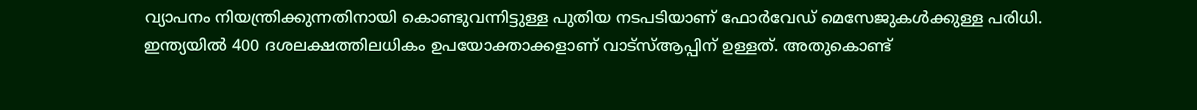വ്യാപനം നിയന്ത്രിക്കുന്നതിനായി കൊണ്ടുവന്നിട്ടുള്ള പുതിയ നടപടിയാണ് ഫോർവേഡ് മെസേജുകൾക്കുള്ള പരിധി. ഇന്ത്യയിൽ 400 ദശലക്ഷത്തിലധികം ഉപയോക്താക്കളാണ് വാട്സ്ആപ്പിന് ഉള്ളത്. അതുകൊണ്ട്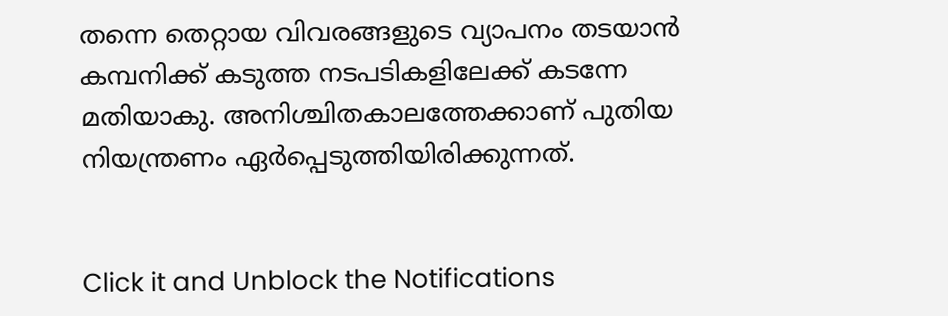തന്നെ തെറ്റായ വിവരങ്ങളുടെ വ്യാപനം തടയാൻ കമ്പനിക്ക് കടുത്ത നടപടികളിലേക്ക് കടന്നേ മതിയാകു. അനിശ്ചിതകാലത്തേക്കാണ് പുതിയ നിയന്ത്രണം ഏർപ്പെടുത്തിയിരിക്കുന്നത്.


Click it and Unblock the Notifications